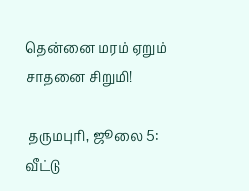தென்னை மரம் ஏறும் சாதனை சிறுமி!

 தருமபுரி, ஜூலை 5: வீட்டு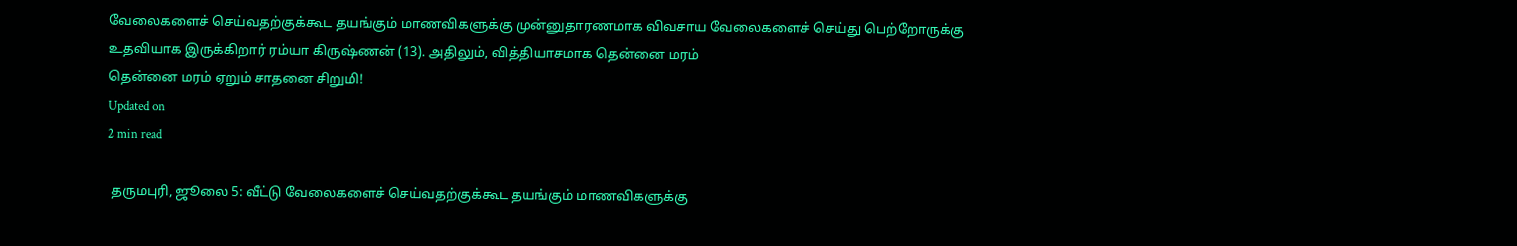வேலைகளைச் செய்வதற்குக்கூட தயங்கும் மாணவிகளுக்கு முன்னுதாரணமாக விவசாய வேலைகளைச் செய்து பெற்றோருக்கு உதவியாக இருக்கிறார் ரம்யா கிருஷ்ணன் (13). அதிலும், வித்தியாசமாக தென்னை மரம்
தென்னை மரம் ஏறும் சாதனை சிறுமி!
Updated on
2 min read

 தருமபுரி, ஜூலை 5: வீட்டு வேலைகளைச் செய்வதற்குக்கூட தயங்கும் மாணவிகளுக்கு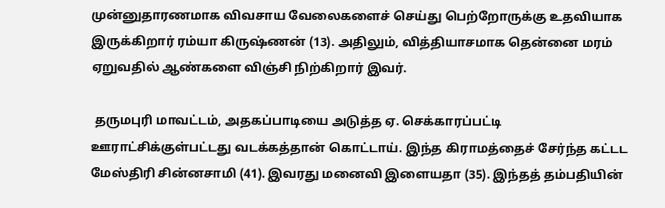முன்னுதாரணமாக விவசாய வேலைகளைச் செய்து பெற்றோருக்கு உதவியாக இருக்கிறார் ரம்யா கிருஷ்ணன் (13). அதிலும், வித்தியாசமாக தென்னை மரம் ஏறுவதில் ஆண்களை விஞ்சி நிற்கிறார் இவர்.

 தருமபுரி மாவட்டம், அதகப்பாடியை அடுத்த ஏ. செக்காரப்பட்டி ஊராட்சிக்குள்பட்டது வடக்கத்தான் கொட்டாய். இந்த கிராமத்தைச் சேர்ந்த கட்டட மேஸ்திரி சின்னசாமி (41). இவரது மனைவி இளையதா (35). இந்தத் தம்பதியின்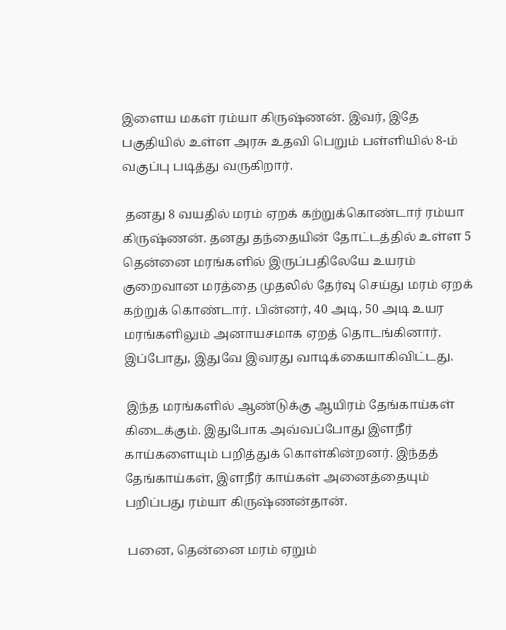இளைய மகள் ரம்யா கிருஷ்ணன். இவர், இதே பகுதியில் உள்ள அரசு உதவி பெறும் பள்ளியில் 8-ம் வகுப்பு படித்து வருகிறார்.

 தனது 8 வயதில் மரம் ஏறக் கற்றுக்கொண்டார் ரம்யா கிருஷ்ணன். தனது தந்தையின் தோட்டத்தில் உள்ள 5 தென்னை மரங்களில் இருப்பதிலேயே உயரம் குறைவான மரத்தை முதலில் தேர்வு செய்து மரம் ஏறக் கற்றுக் கொண்டார். பின்னர், 40 அடி, 50 அடி உயர மரங்களிலும் அனாயசமாக ஏறத் தொடங்கினார். இப்போது, இதுவே இவரது வாடிக்கையாகிவிட்டது.

 இந்த மரங்களில் ஆண்டுக்கு ஆயிரம் தேங்காய்கள் கிடைக்கும். இதுபோக அவ்வப்போது இளநீர் காய்களையும் பறித்துக் கொள்கின்றனர். இந்தத் தேங்காய்கள், இளநீர் காய்கள் அனைத்தையும் பறிப்பது ரம்யா கிருஷ்ணன்தான்.

 பனை, தென்னை மரம் ஏறும்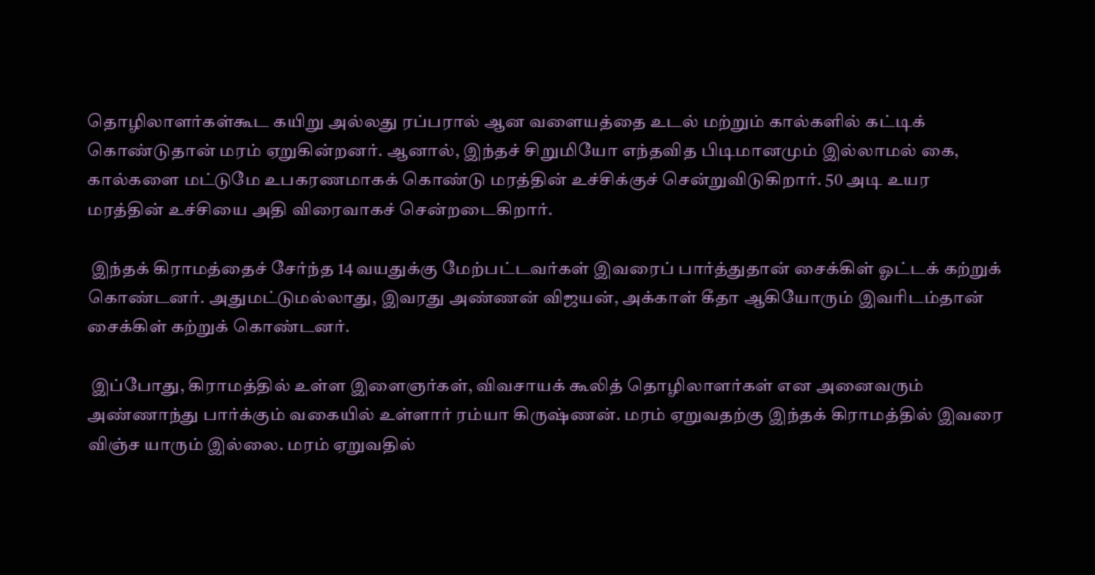தொழிலாளர்கள்கூட கயிறு அல்லது ரப்பரால் ஆன வளையத்தை உடல் மற்றும் கால்களில் கட்டிக் கொண்டுதான் மரம் ஏறுகின்றனர். ஆனால், இந்தச் சிறுமியோ எந்தவித பிடிமானமும் இல்லாமல் கை, கால்களை மட்டுமே உபகரணமாகக் கொண்டு மரத்தின் உச்சிக்குச் சென்றுவிடுகிறார். 50 அடி உயர மரத்தின் உச்சியை அதி விரைவாகச் சென்றடைகிறார்.

 இந்தக் கிராமத்தைச் சேர்ந்த 14 வயதுக்கு மேற்பட்டவர்கள் இவரைப் பார்த்துதான் சைக்கிள் ஓட்டக் கற்றுக் கொண்டனர். அதுமட்டுமல்லாது, இவரது அண்ணன் விஜயன், அக்காள் கீதா ஆகியோரும் இவரிடம்தான் சைக்கிள் கற்றுக் கொண்டனர்.

 இப்போது, கிராமத்தில் உள்ள இளைஞர்கள், விவசாயக் கூலித் தொழிலாளர்கள் என அனைவரும் அண்ணாந்து பார்க்கும் வகையில் உள்ளார் ரம்யா கிருஷ்ணன். மரம் ஏறுவதற்கு இந்தக் கிராமத்தில் இவரை விஞ்ச யாரும் இல்லை. மரம் ஏறுவதில்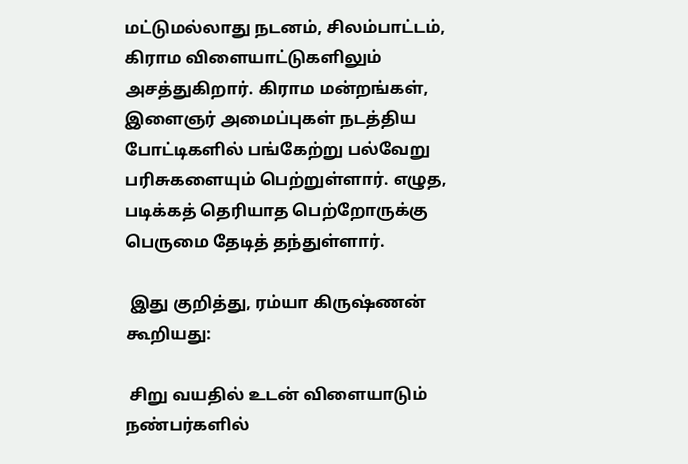மட்டுமல்லாது நடனம், சிலம்பாட்டம், கிராம விளையாட்டுகளிலும் அசத்துகிறார். கிராம மன்றங்கள், இளைஞர் அமைப்புகள் நடத்திய போட்டிகளில் பங்கேற்று பல்வேறு பரிசுகளையும் பெற்றுள்ளார். எழுத, படிக்கத் தெரியாத பெற்றோருக்கு பெருமை தேடித் தந்துள்ளார்.

 இது குறித்து, ரம்யா கிருஷ்ணன் கூறியது:

 சிறு வயதில் உடன் விளையாடும் நண்பர்களில்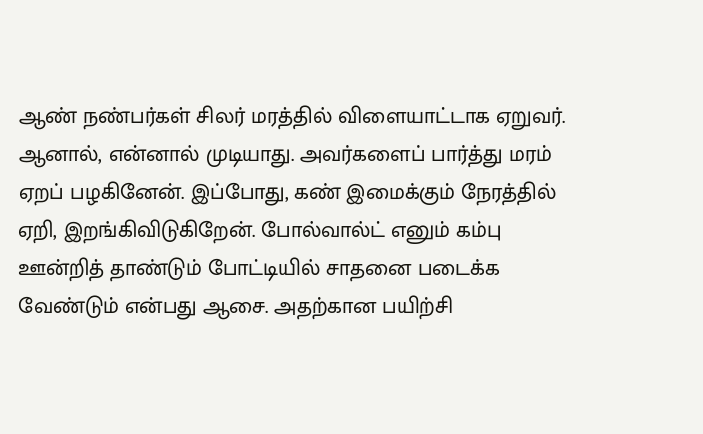ஆண் நண்பர்கள் சிலர் மரத்தில் விளையாட்டாக ஏறுவர். ஆனால், என்னால் முடியாது. அவர்களைப் பார்த்து மரம் ஏறப் பழகினேன். இப்போது, கண் இமைக்கும் நேரத்தில் ஏறி, இறங்கிவிடுகிறேன். போல்வால்ட் எனும் கம்பு ஊன்றித் தாண்டும் போட்டியில் சாதனை படைக்க வேண்டும் என்பது ஆசை. அதற்கான பயிற்சி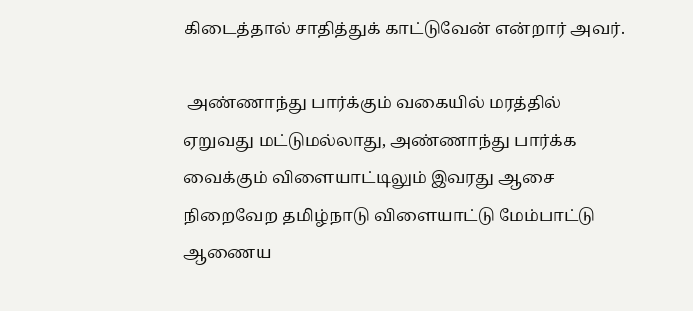கிடைத்தால் சாதித்துக் காட்டுவேன் என்றார் அவர்.

 அண்ணாந்து பார்க்கும் வகையில் மரத்தில் ஏறுவது மட்டுமல்லாது, அண்ணாந்து பார்க்க வைக்கும் விளையாட்டிலும் இவரது ஆசை நிறைவேற தமிழ்நாடு விளையாட்டு மேம்பாட்டு ஆணைய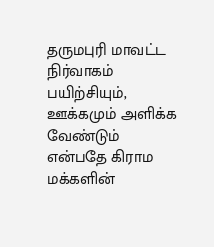தருமபுரி மாவட்ட நிர்வாகம் பயிற்சியும், ஊக்கமும் அளிக்க வேண்டும் என்பதே கிராம மக்களின்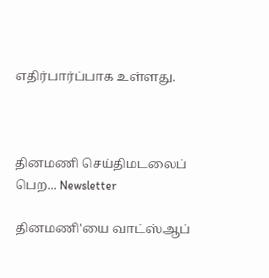எதிர்பார்ப்பாக உள்ளது.



தினமணி செய்திமடலைப் பெற... Newsletter

தினமணி'யை வாட்ஸ்ஆப்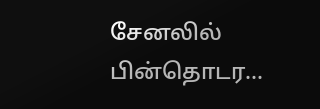சேனலில் பின்தொடர...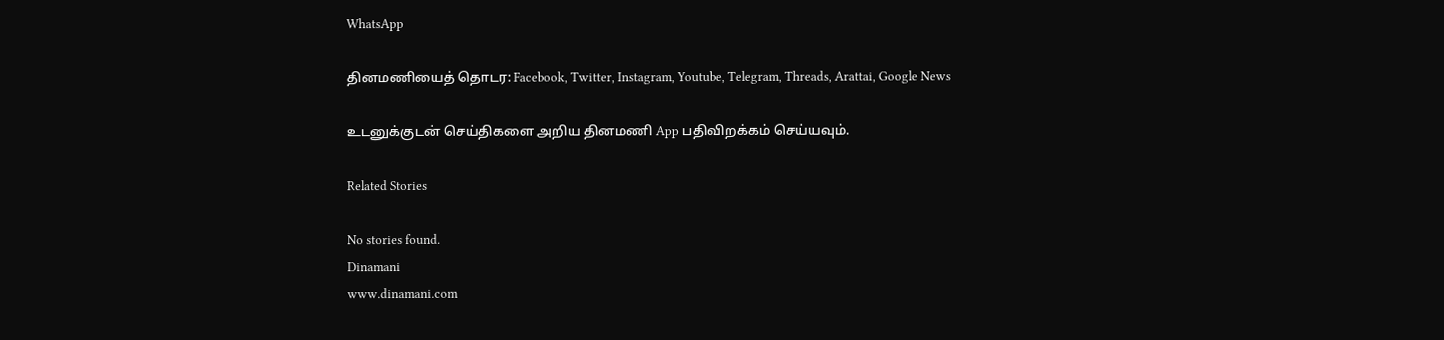WhatsApp

தினமணியைத் தொடர: Facebook, Twitter, Instagram, Youtube, Telegram, Threads, Arattai, Google News

உடனுக்குடன் செய்திகளை அறிய தினமணி App பதிவிறக்கம் செய்யவும்.

Related Stories

No stories found.
Dinamani
www.dinamani.com